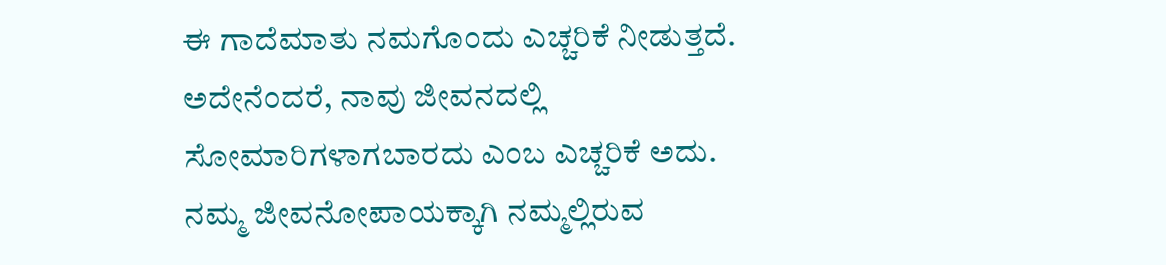ಈ ಗಾದೆಮಾತು ನಮಗೊಂದು ಎಚ್ಚರಿಕೆ ನೀಡುತ್ತದೆ. ಅದೇನೆಂದರೆ, ನಾವು ಜೀವನದಲ್ಲಿ ಸೋಮಾರಿಗಳಾಗಬಾರದು ಎಂಬ ಎಚ್ಚರಿಕೆ ಅದು. ನಮ್ಮ ಜೀವನೋಪಾಯಕ್ಕಾಗಿ ನಮ್ಮಲ್ಲಿರುವ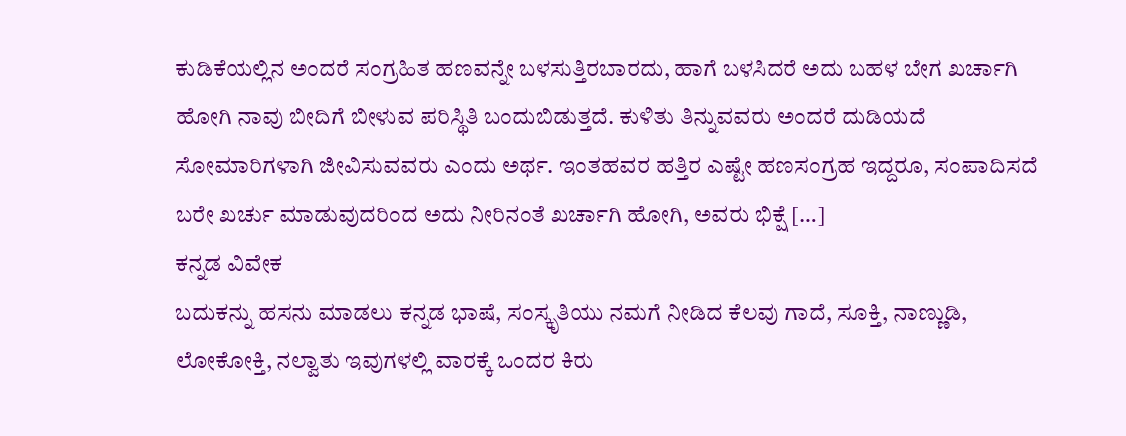ಕುಡಿಕೆಯಲ್ಲಿನ ಅಂದರೆ ಸಂಗ್ರಹಿತ ಹಣವನ್ನೇ ಬಳಸುತ್ತಿರಬಾರದು, ಹಾಗೆ ಬಳಸಿದರೆ ಅದು ಬಹಳ ಬೇಗ ಖರ್ಚಾಗಿ ಹೋಗಿ ನಾವು ಬೀದಿಗೆ ಬೀಳುವ ಪರಿಸ್ಥಿತಿ ಬಂದುಬಿಡುತ್ತದೆ. ಕುಳಿತು ತಿನ್ನುವವರು ಅಂದರೆ ದುಡಿಯದೆ ಸೋಮಾರಿಗಳಾಗಿ ಜೀವಿಸುವವರು ಎಂದು ಅರ್ಥ. ಇಂತಹವರ ಹತ್ತಿರ ಎಷ್ಟೇ ಹಣಸಂಗ್ರಹ ಇದ್ದರೂ, ಸಂಪಾದಿಸದೆ ಬರೇ ಖರ್ಚು ಮಾಡುವುದರಿಂದ ಅದು ನೀರಿನಂತೆ ಖರ್ಚಾಗಿ ಹೋಗಿ, ಅವರು ಭಿಕ್ಷೆ […]
ಕನ್ನಡ ವಿವೇಕ
ಬದುಕನ್ನು ಹಸನು ಮಾಡಲು ಕನ್ನಡ ಭಾಷೆ, ಸಂಸ್ಕೃತಿಯು ನಮಗೆ ನೀಡಿದ ಕೆಲವು ಗಾದೆ, ಸೂಕ್ತಿ, ನಾಣ್ಣುಡಿ, ಲೋಕೋಕ್ತಿ, ನಲ್ವಾತು ಇವುಗಳಲ್ಲಿ ವಾರಕ್ಕೆ ಒಂದರ ಕಿರು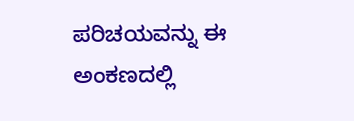ಪರಿಚಯವನ್ನು ಈ ಅಂಕಣದಲ್ಲಿ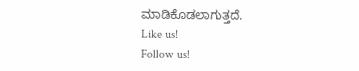ಮಾಡಿಕೊಡಲಾಗುತ್ತದೆ.
Like us!
Follow us!